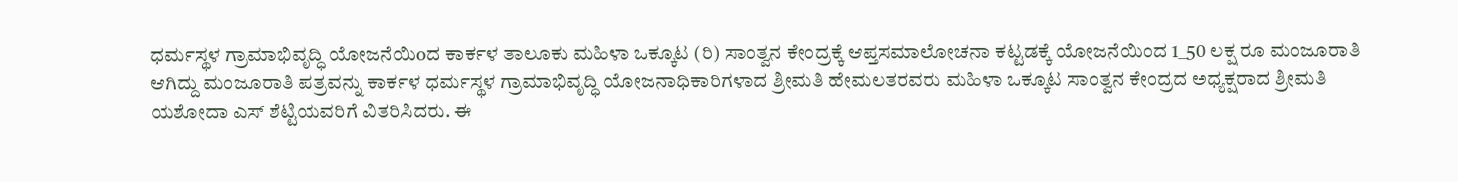ಧರ್ಮಸ್ಥಳ ಗ್ರಾಮಾಭಿವೃದ್ಧಿ ಯೋಜನೆಯಿoದ ಕಾರ್ಕಳ ತಾಲೂಕು ಮಹಿಳಾ ಒಕ್ಕೂಟ (ರಿ) ಸಾಂತ್ವನ ಕೇಂದ್ರಕ್ಕೆ ಆಪ್ತಸಮಾಲೋಚನಾ ಕಟ್ಟಡಕ್ಕೆ ಯೋಜನೆಯಿಂದ 1_50 ಲಕ್ಷ ರೂ ಮಂಜೂರಾತಿ ಆಗಿದ್ದು ಮಂಜೂರಾತಿ ಪತ್ರವನ್ನು ಕಾರ್ಕಳ ಧರ್ಮಸ್ಥಳ ಗ್ರಾಮಾಭಿವೃದ್ಧಿ ಯೋಜನಾಧಿಕಾರಿಗಳಾದ ಶ್ರೀಮತಿ ಹೇಮಲತರವರು ಮಹಿಳಾ ಒಕ್ಕೂಟ ಸಾಂತ್ವನ ಕೇಂದ್ರದ ಅಧ್ಯಕ್ಷರಾದ ಶ್ರೀಮತಿ ಯಶೋದಾ ಎಸ್ ಶೆಟ್ಟಿಯವರಿಗೆ ವಿತರಿಸಿದರು. ಈ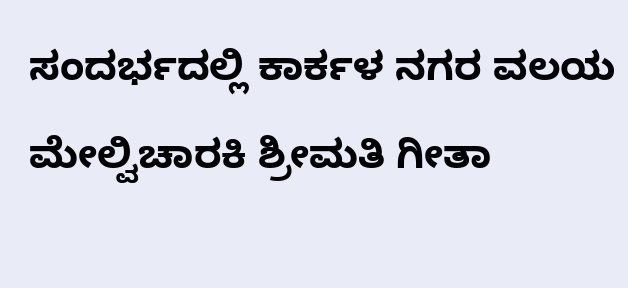ಸಂದರ್ಭದಲ್ಲಿ ಕಾರ್ಕಳ ನಗರ ವಲಯ ಮೇಲ್ವಿಚಾರಕಿ ಶ್ರೀಮತಿ ಗೀತಾ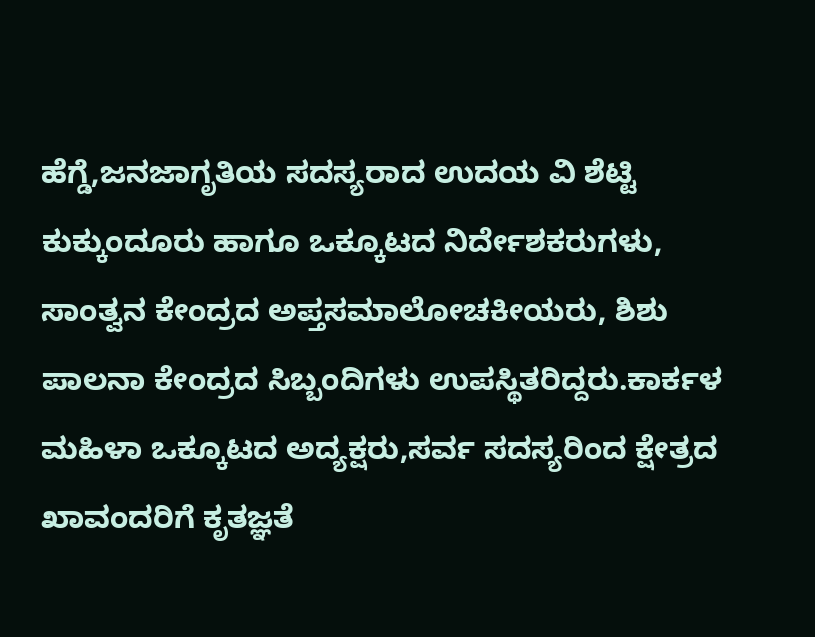ಹೆಗ್ಡೆ,ಜನಜಾಗೃತಿಯ ಸದಸ್ಯರಾದ ಉದಯ ವಿ ಶೆಟ್ಟಿ ಕುಕ್ಕುಂದೂರು ಹಾಗೂ ಒಕ್ಕೂಟದ ನಿರ್ದೇಶಕರುಗಳು, ಸಾಂತ್ವನ ಕೇಂದ್ರದ ಅಪ್ತಸಮಾಲೋಚಕೀಯರು, ಶಿಶು ಪಾಲನಾ ಕೇಂದ್ರದ ಸಿಬ್ಬಂದಿಗಳು ಉಪಸ್ಥಿತರಿದ್ದರು.ಕಾರ್ಕಳ ಮಹಿಳಾ ಒಕ್ಕೂಟದ ಅದ್ಯಕ್ಷರು,ಸರ್ವ ಸದಸ್ಯರಿಂದ ಕ್ಷೇತ್ರದ ಖಾವಂದರಿಗೆ ಕೃತಜ್ಞತೆ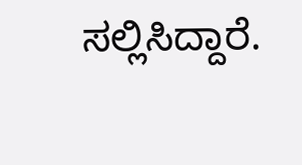ಸಲ್ಲಿಸಿದ್ದಾರೆ.